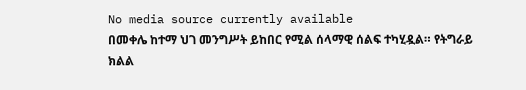No media source currently available
በመቀሌ ከተማ ህገ መንግሥት ይከበር የሚል ሰላማዊ ሰልፍ ተካሂዷል። የትግራይ ክልል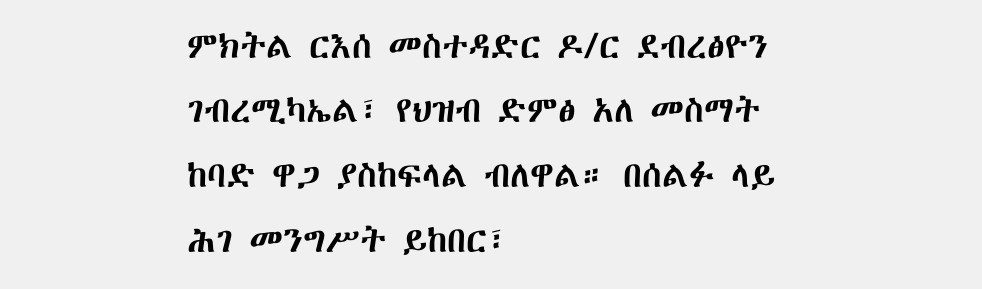ምክትል ርእሰ መስተዳድር ዶ/ር ደብረፅዮን ገብረሚካኤል፣ የህዝብ ድምፅ አለ መስማት ከባድ ዋጋ ያስከፍላል ብለዋል። በሰልፉ ላይ ሕገ መንግሥት ይከበር፣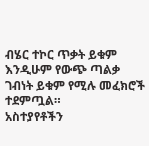ብሄር ተኮር ጥቃት ይቁም እንዲሁም የውጭ ጣልቃ ገብነት ይቁም የሚሉ መፈክሮች ተደምጧል።
አስተያየቶችን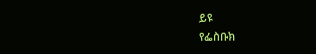ይዩ
የፌስቡክ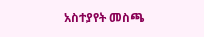አስተያየት መስጫ